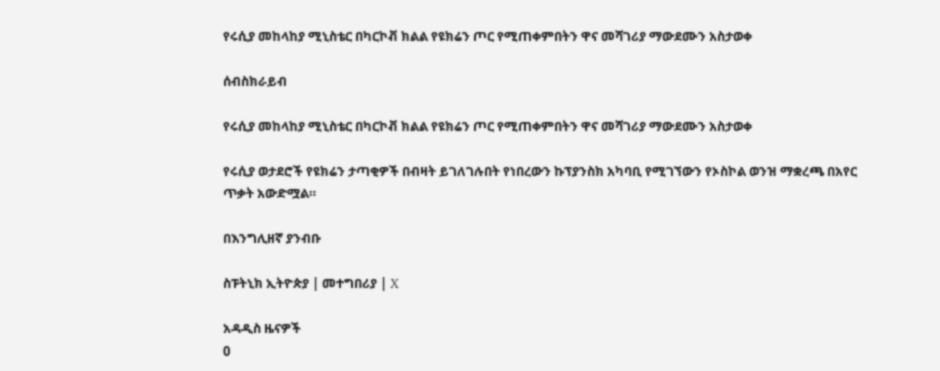የሩሲያ መከላከያ ሚኒስቴር በካርኮቭ ክልል የዩክሬን ጦር የሚጠቀምበትን ዋና መሻገሪያ ማውደሙን አስታወቀ

ሰብስክራይብ

የሩሲያ መከላከያ ሚኒስቴር በካርኮቭ ክልል የዩክሬን ጦር የሚጠቀምበትን ዋና መሻገሪያ ማውደሙን አስታወቀ

የሩሲያ ወታደሮች የዩክሬን ታጣቂዎች በብዛት ይገለገሉበት የነበረውን ኩፕያንስክ አካባቢ የሚገኘውን የኦስኮል ወንዝ ማቋረጫ በአየር ጥቃት አውድሟል።

በእንግሊዘኛ ያንብቡ

ስፑትኒክ ኢትዮጵያ | መተግበሪያ | X

አዳዲስ ዜናዎች
0